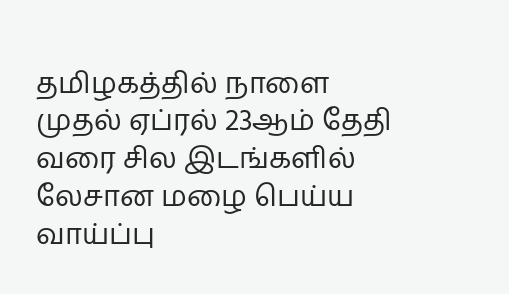தமிழகத்தில் நாளை முதல் ஏப்ரல் 23ஆம் தேதி வரை சில இடங்களில் லேசான மழை பெய்ய வாய்ப்பு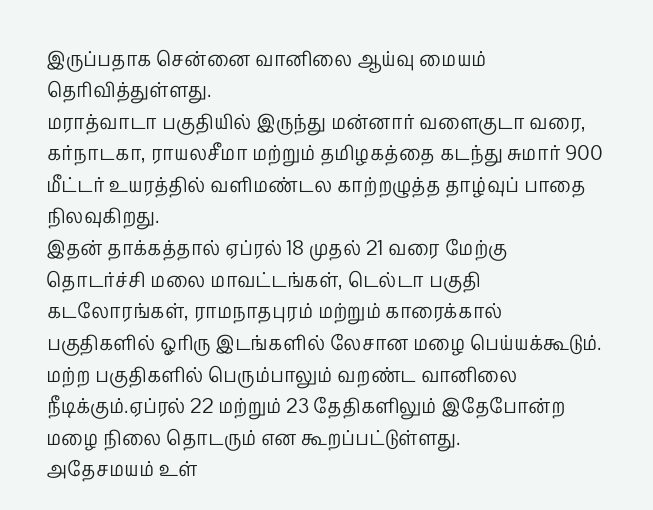இருப்பதாக சென்னை வானிலை ஆய்வு மையம் தெரிவித்துள்ளது.
மராத்வாடா பகுதியில் இருந்து மன்னார் வளைகுடா வரை, கர்நாடகா, ராயலசீமா மற்றும் தமிழகத்தை கடந்து சுமார் 900 மீட்டர் உயரத்தில் வளிமண்டல காற்றழுத்த தாழ்வுப் பாதை நிலவுகிறது.
இதன் தாக்கத்தால் ஏப்ரல் 18 முதல் 21 வரை மேற்கு தொடர்ச்சி மலை மாவட்டங்கள், டெல்டா பகுதி கடலோரங்கள், ராமநாதபுரம் மற்றும் காரைக்கால் பகுதிகளில் ஓரிரு இடங்களில் லேசான மழை பெய்யக்கூடும்.
மற்ற பகுதிகளில் பெரும்பாலும் வறண்ட வானிலை நீடிக்கும்.ஏப்ரல் 22 மற்றும் 23 தேதிகளிலும் இதேபோன்ற மழை நிலை தொடரும் என கூறப்பட்டுள்ளது.
அதேசமயம் உள்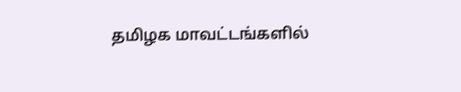தமிழக மாவட்டங்களில்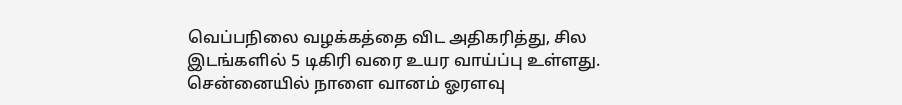வெப்பநிலை வழக்கத்தை விட அதிகரித்து, சில இடங்களில் 5 டிகிரி வரை உயர வாய்ப்பு உள்ளது.
சென்னையில் நாளை வானம் ஓரளவு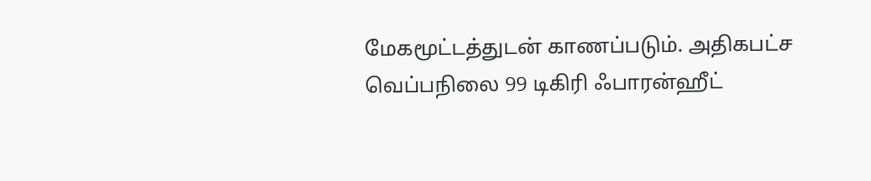மேகமூட்டத்துடன் காணப்படும். அதிகபட்ச வெப்பநிலை 99 டிகிரி ஃபாரன்ஹீட்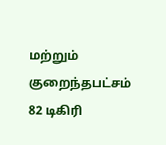மற்றும் குறைந்தபட்சம் 82 டிகிரி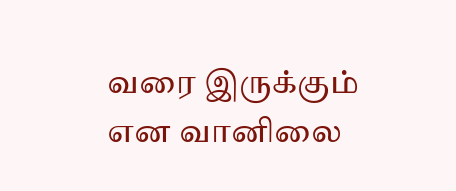வரை இருக்கும் என வானிலை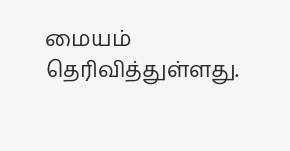மையம் தெரிவித்துள்ளது.